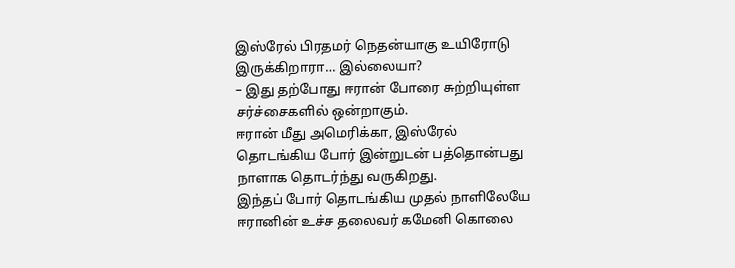இஸ்ரேல் பிரதமர் நெதன்யாகு உயிரோடு இருக்கிறாரா… இல்லையா?
– இது தற்போது ஈரான் போரை சுற்றியுள்ள சர்ச்சைகளில் ஒன்றாகும்.
ஈரான் மீது அமெரிக்கா, இஸ்ரேல் தொடங்கிய போர் இன்றுடன் பத்தொன்பது நாளாக தொடர்ந்து வருகிறது.
இந்தப் போர் தொடங்கிய முதல் நாளிலேயே ஈரானின் உச்ச தலைவர் கமேனி கொலை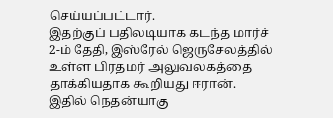செய்யப்பட்டார்.
இதற்குப் பதிலடியாக கடந்த மார்ச் 2-ம் தேதி, இஸ்ரேல் ஜெருசேலத்தில் உள்ள பிரதமர் அலுவலகத்தை தாக்கியதாக கூறியது ஈரான். இதில் நெதன்யாகு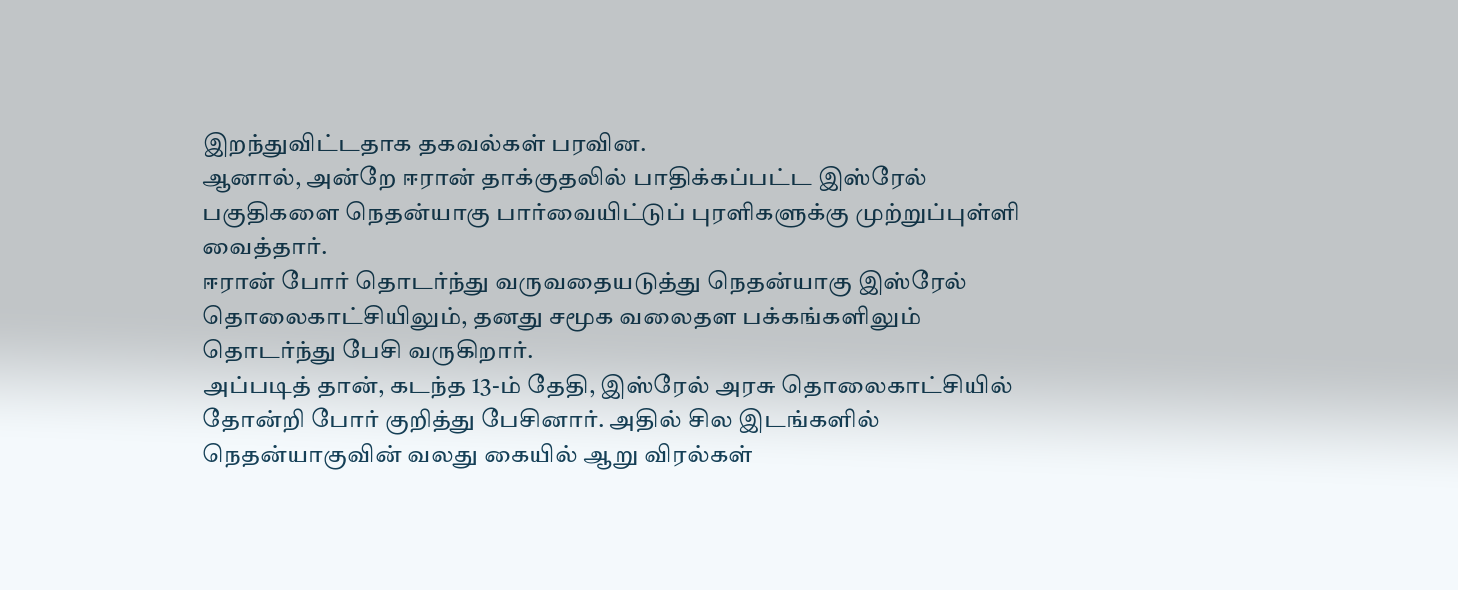இறந்துவிட்டதாக தகவல்கள் பரவின.
ஆனால், அன்றே ஈரான் தாக்குதலில் பாதிக்கப்பட்ட இஸ்ரேல் பகுதிகளை நெதன்யாகு பார்வையிட்டுப் புரளிகளுக்கு முற்றுப்புள்ளி வைத்தார்.
ஈரான் போர் தொடர்ந்து வருவதையடுத்து நெதன்யாகு இஸ்ரேல் தொலைகாட்சியிலும், தனது சமூக வலைதள பக்கங்களிலும் தொடர்ந்து பேசி வருகிறார்.
அப்படித் தான், கடந்த 13-ம் தேதி, இஸ்ரேல் அரசு தொலைகாட்சியில் தோன்றி போர் குறித்து பேசினார். அதில் சில இடங்களில் நெதன்யாகுவின் வலது கையில் ஆறு விரல்கள்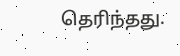தெரிந்தது.